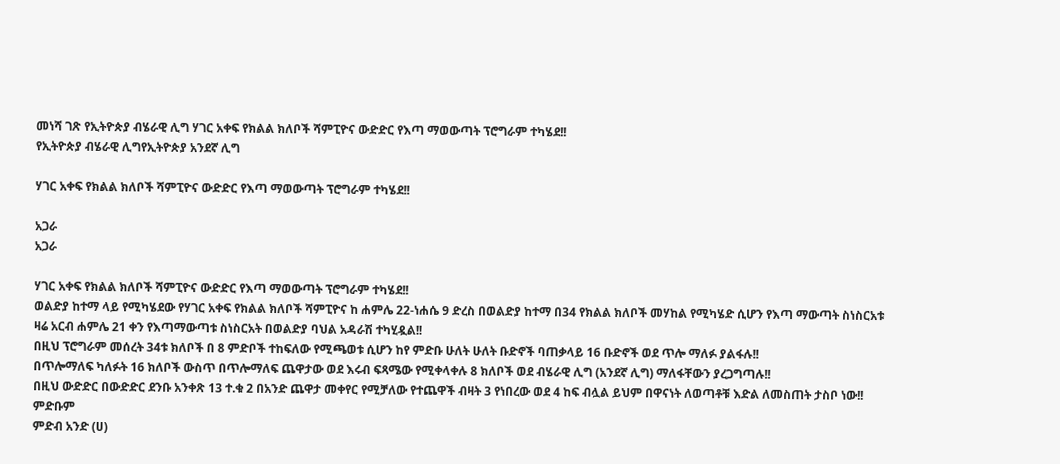መነሻ ገጽ የኢትዮጵያ ብሄራዊ ሊግ ሃገር አቀፍ የክልል ክለቦች ሻምፒዮና ውድድር የእጣ ማወውጣት ፕሮግራም ተካሄደ!!
የኢትዮጵያ ብሄራዊ ሊግየኢትዮጵያ አንደኛ ሊግ

ሃገር አቀፍ የክልል ክለቦች ሻምፒዮና ውድድር የእጣ ማወውጣት ፕሮግራም ተካሄደ!!

አጋራ
አጋራ

ሃገር አቀፍ የክልል ክለቦች ሻምፒዮና ውድድር የእጣ ማወውጣት ፕሮግራም ተካሄደ!!
ወልድያ ከተማ ላይ የሚካሄደው የሃገር አቀፍ የክልል ክለቦች ሻምፒዮና ከ ሐምሌ 22-ነሐሴ 9 ድረስ በወልድያ ከተማ በ34 የክልል ክለቦች መሃከል የሚካሄድ ሲሆን የእጣ ማውጣት ስነስርአቱ ዛሬ አርብ ሐምሌ 21 ቀን የእጣማውጣቱ ስነስርአት በወልድያ ባህል አዳራሽ ተካሂዷል!!
በዚህ ፕሮግራም መሰረት 34ቱ ክለቦች በ 8 ምድቦች ተከፍለው የሚጫወቱ ሲሆን ከየ ምድቡ ሁለት ሁለት ቡድኖች ባጠቃላይ 16 ቡድኖች ወደ ጥሎ ማለፉ ያልፋሉ!!
በጥሎማለፍ ካለፉት 16 ክለቦች ውስጥ በጥሎማለፍ ጨዋታው ወደ እሩብ ፍጻሜው የሚቀላቀሉ 8 ክለቦች ወደ ብሄራዊ ሊግ (አንደኛ ሊግ) ማለፋቸውን ያረጋግጣሉ!!
በዚህ ውድድር በውድድር ደንቡ አንቀጽ 13 ተ.ቁ 2 በአንድ ጨዋታ መቀየር የሚቻለው የተጨዋች ብዛት 3 የነበረው ወደ 4 ከፍ ብሏል ይህም በዋናነት ለወጣቶቹ እድል ለመስጠት ታስቦ ነው!!
ምድቡም
ምድብ አንድ (ሀ)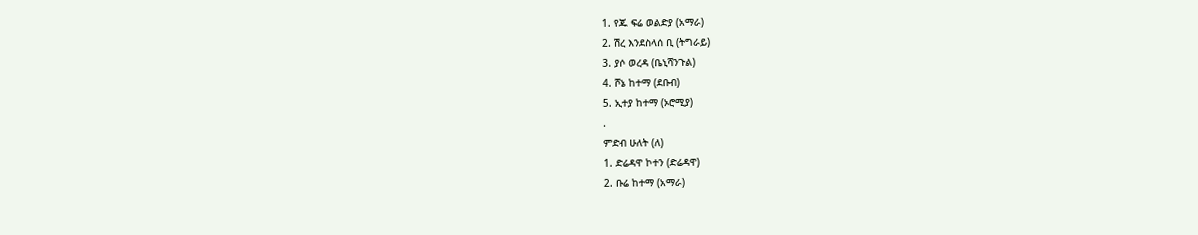1. የጁ ፍሬ ወልድያ (አማራ)
2. ሽረ እንደስላሰ ቢ (ትግራይ)
3. ያሶ ወረዳ (ቤኒሻንጉል)
4. ሾኔ ከተማ (ደቡብ)
5. ኢተያ ከተማ (ኦሮሚያ)
.
ምድብ ሁለት (ለ)
1. ድሬዳዋ ኮተን (ድሬዳዋ)
2. ቡሬ ከተማ (አማራ)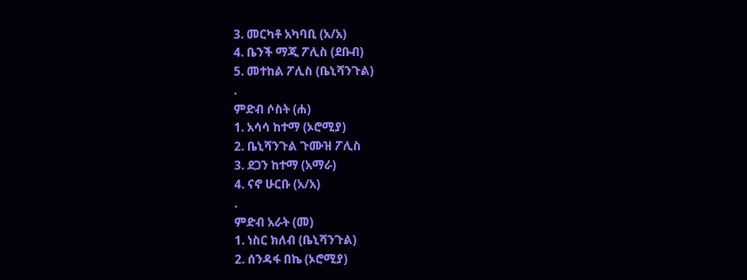3. መርካቶ አካባቢ (አ/አ)
4. ቤንች ማጂ ፖሊስ (ደቡብ)
5. መተከል ፖሊስ (ቤኒሻንጉል)
.
ምድብ ሶስት (ሐ)
1. አሳሳ ከተማ (ኦሮሚያ)
2. ቤኒሻንጉል ጉሙዝ ፖሊስ
3. ደጋን ከተማ (አማራ)
4. ናኖ ሁርቡ (አ/አ)
.
ምድብ አራት (መ)
1. ነስር ክለብ (ቤኒሻንጉል)
2. ሰንዳፋ በኬ (ኦሮሚያ)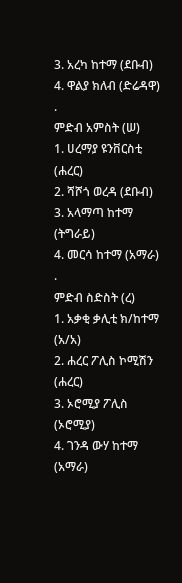3. አረካ ከተማ (ደቡብ)
4. ዋልያ ክለብ (ድሬዳዋ)
.
ምድብ አምስት (ሠ)
1. ሀረማያ ዩንቨርስቲ (ሐረር)
2. ሻሾጎ ወረዳ (ደቡብ)
3. አላማጣ ከተማ (ትግራይ)
4. መርሳ ከተማ (አማራ)
.
ምድብ ስድስት (ረ)
1. አቃቂ ቃሊቲ ክ/ከተማ (አ/አ)
2. ሐረር ፖሊስ ኮሚሽን (ሐረር)
3. ኦሮሚያ ፖሊስ (ኦሮሚያ)
4. ገንዳ ውሃ ከተማ (አማራ)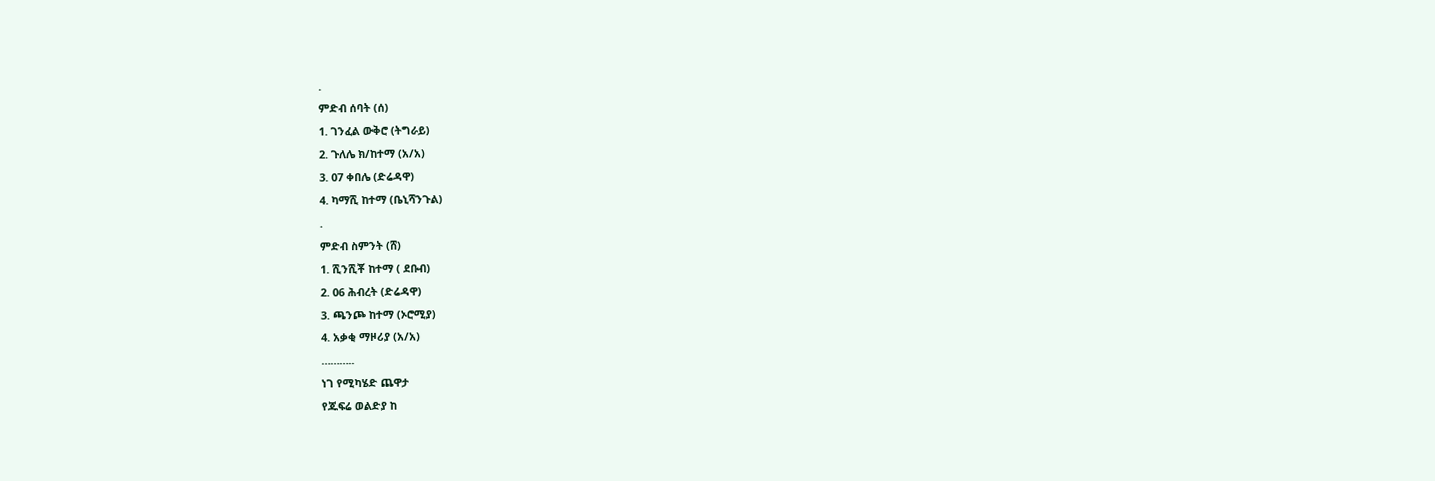.
ምድብ ሰባት (ሰ)
1. ገንፈል ውቅሮ (ትግራይ)
2. ጉለሌ ክ/ከተማ (አ/አ)
3. 07 ቀበሌ (ድሬዳዋ)
4. ካማሺ ከተማ (ቤኒሻንጉል)
.
ምድብ ስምንት (ሸ)
1. ሺንሺቾ ከተማ ( ደቡብ)
2. 06 ሕብረት (ድሬዳዋ)
3. ጫንጮ ከተማ (ኦሮሚያ)
4. አቃቂ ማዞሪያ (አ/አ)
………..
ነገ የሚካሄድ ጨዋታ
የጁፍሬ ወልድያ ከ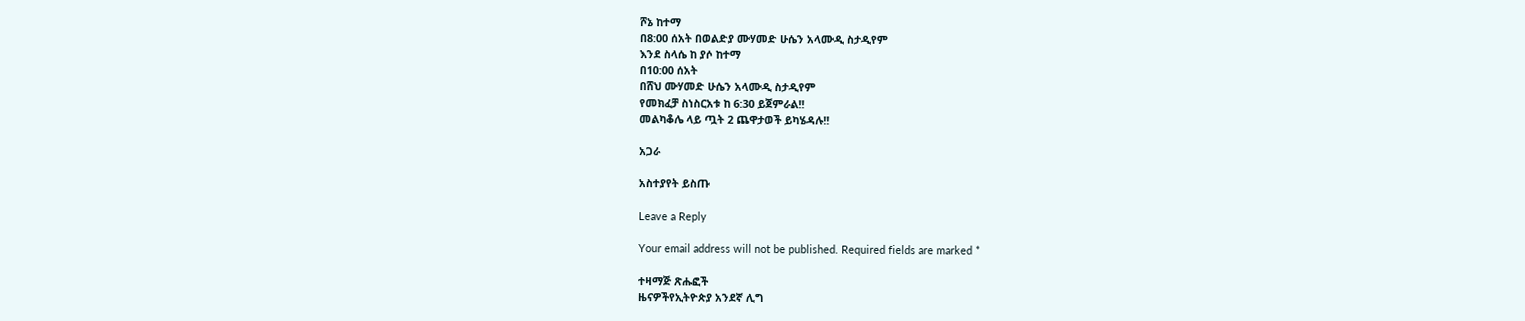ሾኔ ከተማ
በ8:00 ሰአት በወልድያ ሙሃመድ ሁሴን አላሙዲ ስታዲየም
እንደ ስላሴ ከ ያሶ ከተማ
በ10:00 ሰአት
በሸህ ሙሃመድ ሁሴን አላሙዲ ስታዲየም
የመክፈቻ ስነስርአቱ ከ 6:30 ይጀምራል!!
መልካቆሌ ላይ ጧት 2 ጨዋታወች ይካሄዳሉ!!

አጋራ

አስተያየት ይስጡ

Leave a Reply

Your email address will not be published. Required fields are marked *

ተዛማጅ ጽሑፎች
ዜናዎችየኢትዮጵያ አንደኛ ሊግ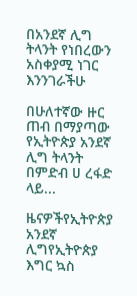በአንደኛ ሊግ ትላንት የነበረውን አስቀያሚ ነገር እንንገራችሁ

በሁለተኛው ዙር ጠብ በማያጣው የኢትዮጵያ አንደኛ ሊግ ትላንት በምድብ ሀ ረፋድ ላይ...

ዜናዎችየኢትዮጵያ አንደኛ ሊግየኢትዮጵያ እግር ኳስ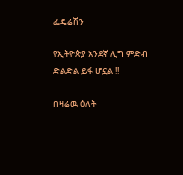ፌዴሬሽን

የኢትዮጵያ አንደኛ ሊግ ምድብ ድልድል ይፋ ሆኗል !!

በዛሬዉ ዕለት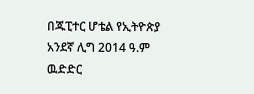በጁፒተር ሆቴል የኢትዮጵያ አንደኛ ሊግ 2014 ዓ.ም ዉድድር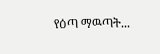የዕጣ ማዉጣት...